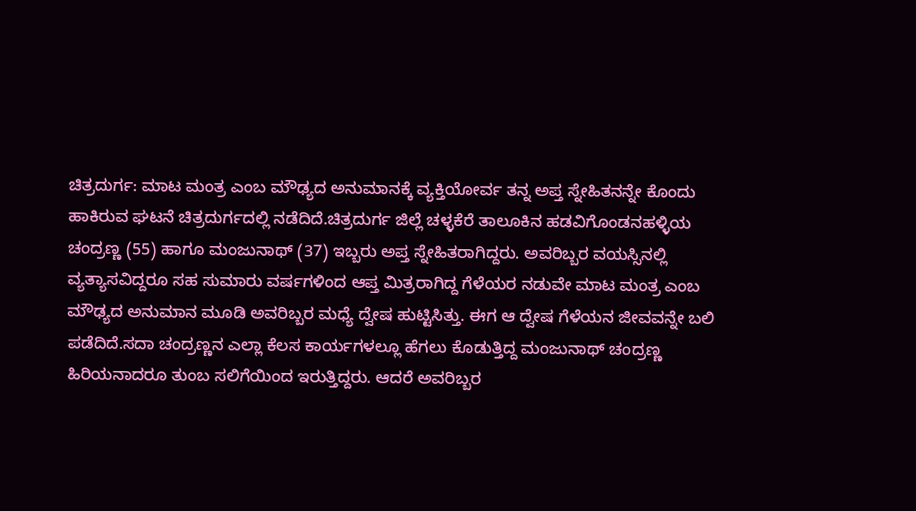ಚಿತ್ರದುರ್ಗ: ಮಾಟ ಮಂತ್ರ ಎಂಬ ಮೌಢ್ಯದ ಅನುಮಾನಕ್ಕೆ ವ್ಯಕ್ತಿಯೋರ್ವ ತನ್ನ ಅಪ್ತ ಸ್ನೇಹಿತನನ್ನೇ ಕೊಂದು ಹಾಕಿರುವ ಘಟನೆ ಚಿತ್ರದುರ್ಗದಲ್ಲಿ ನಡೆದಿದೆ.ಚಿತ್ರದುರ್ಗ ಜಿಲ್ಲೆ ಚಳ್ಳಕೆರೆ ತಾಲೂಕಿನ ಹಡವಿಗೊಂಡನಹಳ್ಳಿಯ ಚಂದ್ರಣ್ಣ (55) ಹಾಗೂ ಮಂಜುನಾಥ್ (37) ಇಬ್ಬರು ಅಪ್ತ ಸ್ನೇಹಿತರಾಗಿದ್ದರು. ಅವರಿಬ್ಬರ ವಯಸ್ಸಿನಲ್ಲಿ ವ್ಯತ್ಯಾಸವಿದ್ದರೂ ಸಹ ಸುಮಾರು ವರ್ಷಗಳಿಂದ ಆಪ್ತ ಮಿತ್ರರಾಗಿದ್ದ ಗೆಳೆಯರ ನಡುವೇ ಮಾಟ ಮಂತ್ರ ಎಂಬ ಮೌಢ್ಯದ ಅನುಮಾನ ಮೂಡಿ ಅವರಿಬ್ಬರ ಮಧ್ಯೆ ದ್ವೇಷ ಹುಟ್ಟಿಸಿತ್ತು. ಈಗ ಆ ದ್ವೇಷ ಗೆಳೆಯನ ಜೀವವನ್ನೇ ಬಲಿ ಪಡೆದಿದೆ.ಸದಾ ಚಂದ್ರಣ್ಣನ ಎಲ್ಲಾ ಕೆಲಸ ಕಾರ್ಯಗಳಲ್ಲೂ ಹೆಗಲು ಕೊಡುತ್ತಿದ್ದ ಮಂಜುನಾಥ್ ಚಂದ್ರಣ್ಣ ಹಿರಿಯನಾದರೂ ತುಂಬ ಸಲಿಗೆಯಿಂದ ಇರುತ್ತಿದ್ದರು. ಆದರೆ ಅವರಿಬ್ಬರ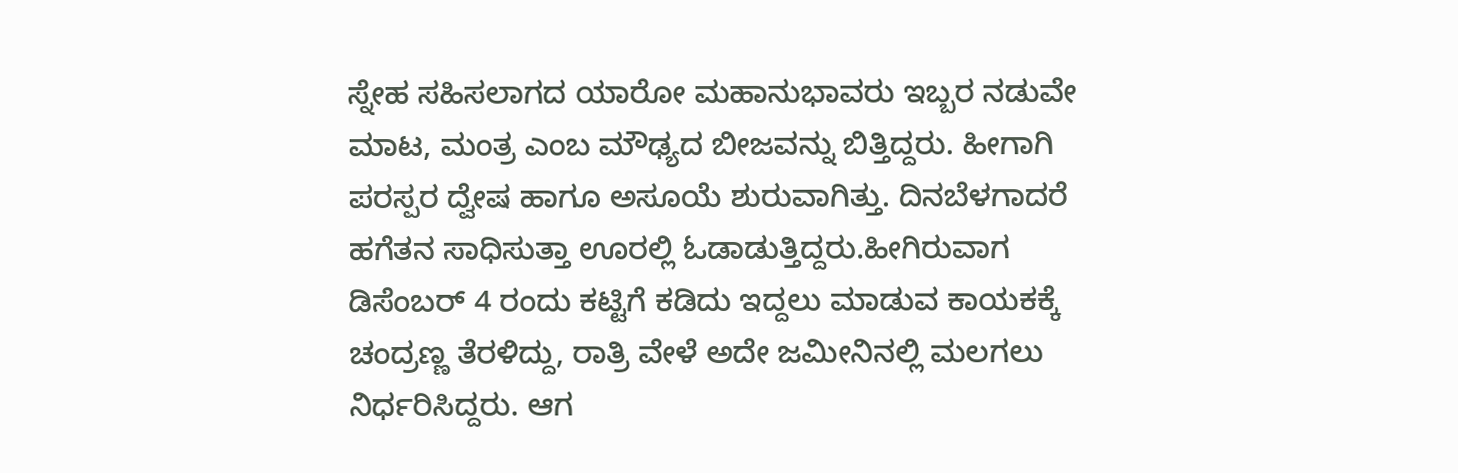ಸ್ನೇಹ ಸಹಿಸಲಾಗದ ಯಾರೋ ಮಹಾನುಭಾವರು ಇಬ್ಬರ ನಡುವೇ ಮಾಟ, ಮಂತ್ರ ಎಂಬ ಮೌಢ್ಯದ ಬೀಜವನ್ನು ಬಿತ್ತಿದ್ದರು. ಹೀಗಾಗಿ ಪರಸ್ಪರ ದ್ವೇಷ ಹಾಗೂ ಅಸೂಯೆ ಶುರುವಾಗಿತ್ತು. ದಿನಬೆಳಗಾದರೆ ಹಗೆತನ ಸಾಧಿಸುತ್ತಾ ಊರಲ್ಲಿ ಓಡಾಡುತ್ತಿದ್ದರು.ಹೀಗಿರುವಾಗ ಡಿಸೆಂಬರ್ 4 ರಂದು ಕಟ್ಟಿಗೆ ಕಡಿದು ಇದ್ದಲು ಮಾಡುವ ಕಾಯಕಕ್ಕೆ ಚಂದ್ರಣ್ಣ ತೆರಳಿದ್ದು, ರಾತ್ರಿ ವೇಳೆ ಅದೇ ಜಮೀನಿನಲ್ಲಿ ಮಲಗಲು ನಿರ್ಧರಿಸಿದ್ದರು. ಆಗ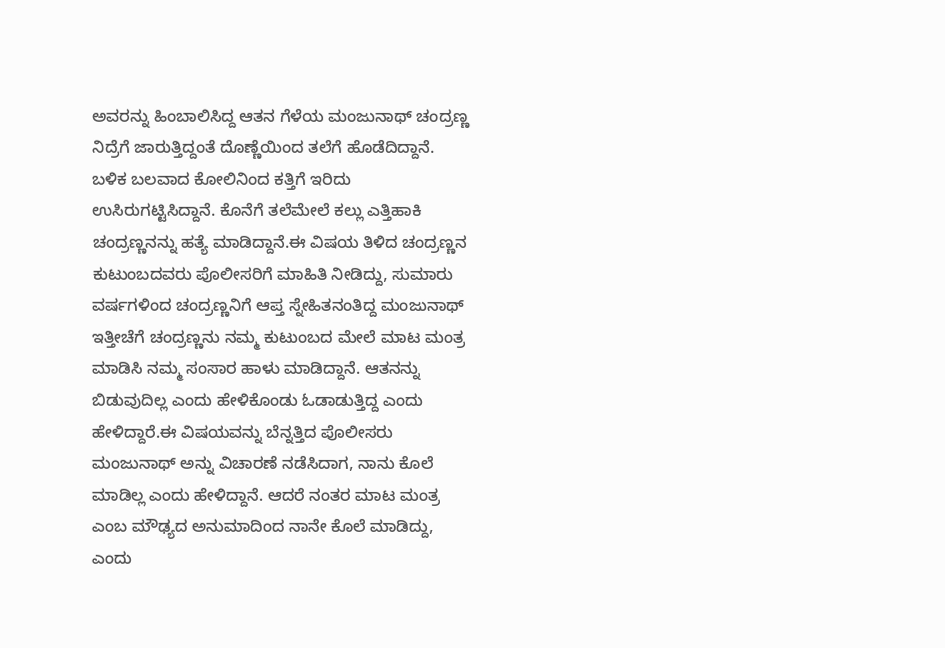ಅವರನ್ನು ಹಿಂಬಾಲಿಸಿದ್ದ ಆತನ ಗೆಳೆಯ ಮಂಜುನಾಥ್ ಚಂದ್ರಣ್ಣ ನಿದ್ರೆಗೆ ಜಾರುತ್ತಿದ್ದಂತೆ ದೊಣ್ಣೆಯಿಂದ ತಲೆಗೆ ಹೊಡೆದಿದ್ದಾನೆ. ಬಳಿಕ ಬಲವಾದ ಕೋಲಿನಿಂದ ಕತ್ತಿಗೆ ಇರಿದು ಉಸಿರುಗಟ್ಟಿಸಿದ್ದಾನೆ. ಕೊನೆಗೆ ತಲೆಮೇಲೆ ಕಲ್ಲು ಎತ್ತಿಹಾಕಿ ಚಂದ್ರಣ್ಣನನ್ನು ಹತ್ಯೆ ಮಾಡಿದ್ದಾನೆ.ಈ ವಿಷಯ ತಿಳಿದ ಚಂದ್ರಣ್ಣನ ಕುಟುಂಬದವರು ಪೊಲೀಸರಿಗೆ ಮಾಹಿತಿ ನೀಡಿದ್ದು, ಸುಮಾರು ವರ್ಷಗಳಿಂದ ಚಂದ್ರಣ್ಣನಿಗೆ ಆಪ್ತ ಸ್ನೇಹಿತನಂತಿದ್ದ ಮಂಜುನಾಥ್ ಇತ್ತೀಚೆಗೆ ಚಂದ್ರಣ್ಣನು ನಮ್ಮ ಕುಟುಂಬದ ಮೇಲೆ ಮಾಟ ಮಂತ್ರ ಮಾಡಿಸಿ ನಮ್ಮ ಸಂಸಾರ ಹಾಳು ಮಾಡಿದ್ದಾನೆ. ಆತನನ್ನು ಬಿಡುವುದಿಲ್ಲ ಎಂದು ಹೇಳಿಕೊಂಡು ಓಡಾಡುತ್ತಿದ್ದ ಎಂದು ಹೇಳಿದ್ದಾರೆ.ಈ ವಿಷಯವನ್ನು ಬೆನ್ನತ್ತಿದ ಪೊಲೀಸರು ಮಂಜುನಾಥ್ ಅನ್ನು ವಿಚಾರಣೆ ನಡೆಸಿದಾಗ, ನಾನು ಕೊಲೆ ಮಾಡಿಲ್ಲ ಎಂದು ಹೇಳಿದ್ದಾನೆ. ಆದರೆ ನಂತರ ಮಾಟ ಮಂತ್ರ ಎಂಬ ಮೌಢ್ಯದ ಅನುಮಾದಿಂದ ನಾನೇ ಕೊಲೆ ಮಾಡಿದ್ದು, ಎಂದು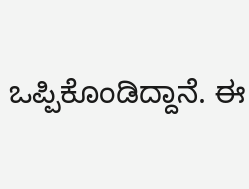ಒಪ್ಪಿಕೊಂಡಿದ್ದಾನೆ. ಈ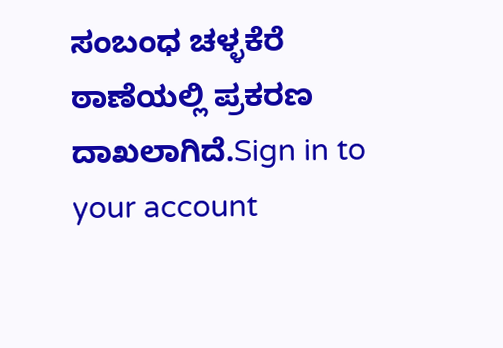ಸಂಬಂಧ ಚಳ್ಳಕೆರೆ ಠಾಣೆಯಲ್ಲಿ ಪ್ರಕರಣ ದಾಖಲಾಗಿದೆ.Sign in to your account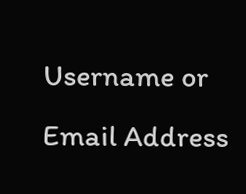Username or Email Address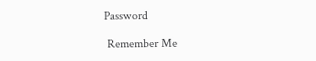Password

 Remember Me